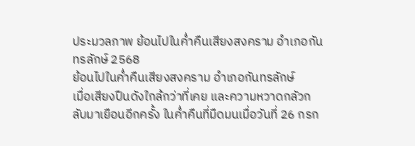ประมวลภาพ ย้อนไปในค่ำคืนเสียงสงคราม อำเภอกันทรลักษ์ 2568
ย้อนไปในค่ำคืนเสียงสงคราม อำเภอกันทรลักษ์
เมื่อเสียงปืนดังใกล้กว่าที่เคย และความหวาดกลัวกลับมาเยือนอีกครั้ง ในค่ำคืนที่มืดมนเมื่อวันที่ 26 กรก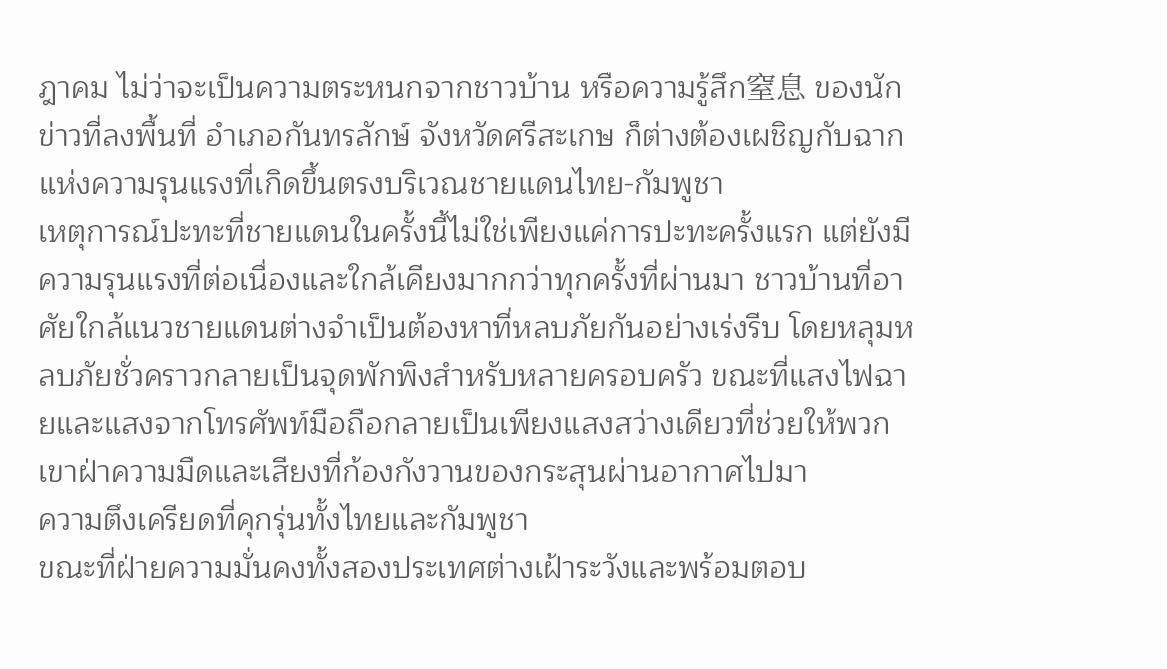ฎาคม ไม่ว่าจะเป็นความตระหนกจากชาวบ้าน หรือความรู้สึก窒息 ของนักข่าวที่ลงพื้นที่ อำเภอกันทรลักษ์ จังหวัดศรีสะเกษ ก็ต่างต้องเผชิญกับฉากแห่งความรุนแรงที่เกิดขึ้นตรงบริเวณชายแดนไทย-กัมพูชา
เหตุการณ์ปะทะที่ชายแดนในครั้งนี้ไม่ใช่เพียงแค่การปะทะครั้งแรก แต่ยังมีความรุนแรงที่ต่อเนื่องและใกล้เคียงมากกว่าทุกครั้งที่ผ่านมา ชาวบ้านที่อาศัยใกล้แนวชายแดนต่างจำเป็นต้องหาที่หลบภัยกันอย่างเร่งรีบ โดยหลุมหลบภัยชั่วคราวกลายเป็นจุดพักพิงสำหรับหลายครอบครัว ขณะที่แสงไฟฉายและแสงจากโทรศัพท์มือถือกลายเป็นเพียงแสงสว่างเดียวที่ช่วยให้พวกเขาฝ่าความมืดและเสียงที่ก้องกังวานของกระสุนผ่านอากาศไปมา
ความตึงเครียดที่คุกรุ่นทั้งไทยและกัมพูชา
ขณะที่ฝ่ายความมั่นคงทั้งสองประเทศต่างเฝ้าระวังและพร้อมตอบ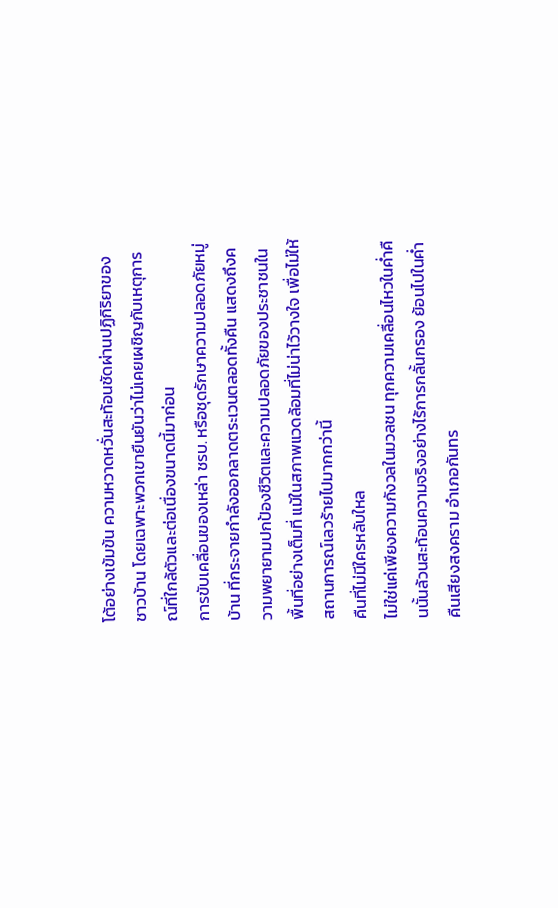โต้อย่างเข้มข้น ความหวาดหวั่นสะท้อนชัดผ่านปฏิกิริยาของชาวบ้าน โดยเฉพาะพวกเขายืนยันว่าไม่เคยเผชิญกับเหตุการณ์ที่ใกล้ตัวและต่อเนื่องขนาดนี้มาก่อน
การขับเคลื่อนของเหล่า ชรบ. หรือชุดรักษาความปลอดภัยหมู่บ้าน ที่กระจายกำลังออกลาดตระเวนตลอดทั้งคืน แสดงถึงความพยายามปกป้องชีวิตและความปลอดภัยของประชาชนในพื้นที่อย่างเต็มที่ แม้ในสภาพแวดล้อมที่ไม่น่าไว้วางใจ เพื่อไม่ให้สถานการณ์เลวร้ายไปมากกว่านี้
คืนที่ไม่มีใครหลับใหล
ไม่ใช่แค่เพียงความกังวลในมวลชน ทุกความเคลื่อนไหวในค่ำคืนนั้นล้วนสะท้อนความจริงอย่างไร้การกลั้นกรอง ย้อนไปในค่ำคืนเสียงสงคราม อำเภอกันทร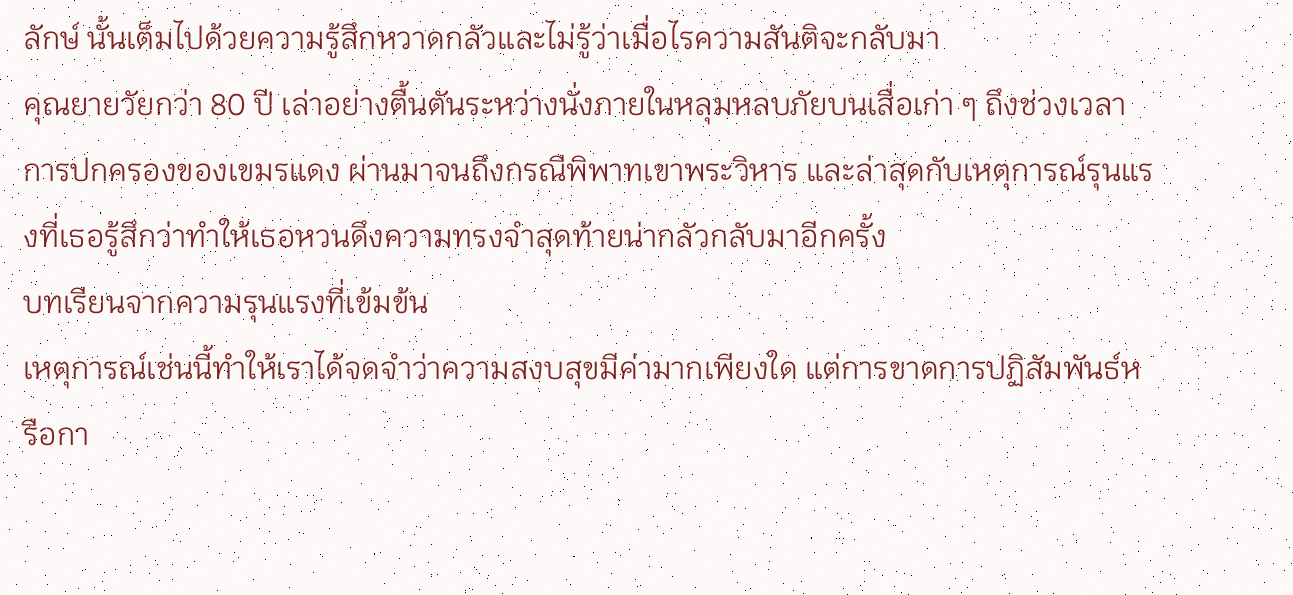ลักษ์ นั้นเต็มไปด้วยความรู้สึกหวาดกลัวและไม่รู้ว่าเมื่อไรความสันติจะกลับมา
คุณยายวัยกว่า 80 ปี เล่าอย่างตื้นตันระหว่างนั่งภายในหลุมหลบภัยบนเสื่อเก่า ๆ ถึงช่วงเวลาการปกครองของเขมรแดง ผ่านมาจนถึงกรณีพิพาทเขาพระวิหาร และล่าสุดกับเหตุการณ์รุนแรงที่เธอรู้สึกว่าทำให้เธอหวนดึงความทรงจำสุดท้ายน่ากลัวกลับมาอีกครั้ง
บทเรียนจากความรุนแรงที่เข้มข้น
เหตุการณ์เช่นนี้ทำให้เราได้จดจำว่าความสงบสุขมีค่ามากเพียงใด แต่การขาดการปฏิสัมพันธ์หรือกา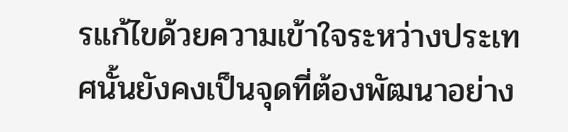รแก้ไขด้วยความเข้าใจระหว่างประเทศนั้นยังคงเป็นจุดที่ต้องพัฒนาอย่าง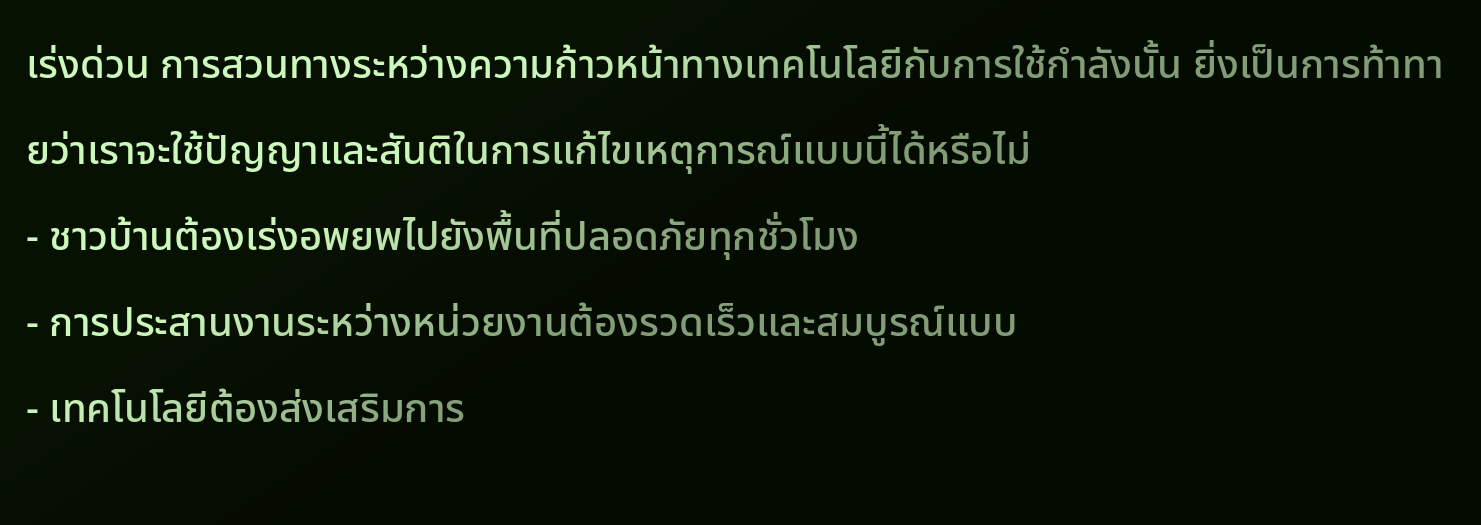เร่งด่วน การสวนทางระหว่างความก้าวหน้าทางเทคโนโลยีกับการใช้กำลังนั้น ยิ่งเป็นการท้าทายว่าเราจะใช้ปัญญาและสันติในการแก้ไขเหตุการณ์แบบนี้ได้หรือไม่
- ชาวบ้านต้องเร่งอพยพไปยังพื้นที่ปลอดภัยทุกชั่วโมง
- การประสานงานระหว่างหน่วยงานต้องรวดเร็วและสมบูรณ์แบบ
- เทคโนโลยีต้องส่งเสริมการ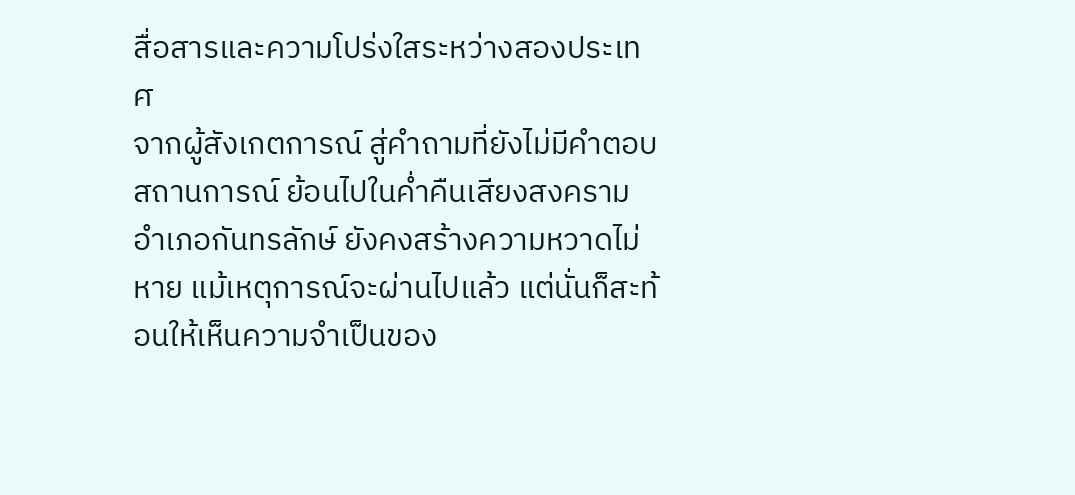สื่อสารและความโปร่งใสระหว่างสองประเทศ
จากผู้สังเกตการณ์ สู่คำถามที่ยังไม่มีคำตอบ
สถานการณ์ ย้อนไปในค่ำคืนเสียงสงคราม อำเภอกันทรลักษ์ ยังคงสร้างความหวาดไม่หาย แม้เหตุการณ์จะผ่านไปแล้ว แต่นั่นก็สะท้อนให้เห็นความจำเป็นของ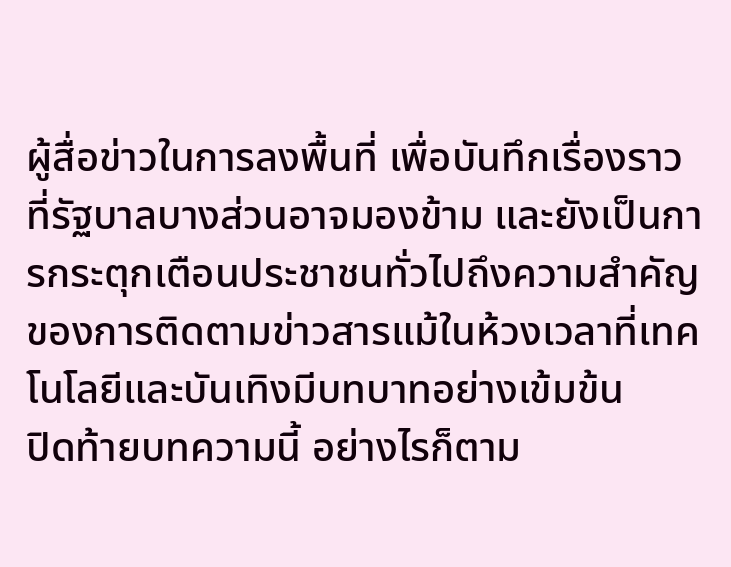ผู้สื่อข่าวในการลงพื้นที่ เพื่อบันทึกเรื่องราวที่รัฐบาลบางส่วนอาจมองข้าม และยังเป็นการกระตุกเตือนประชาชนทั่วไปถึงความสำคัญของการติดตามข่าวสารแม้ในห้วงเวลาที่เทคโนโลยีและบันเทิงมีบทบาทอย่างเข้มข้น
ปิดท้ายบทความนี้ อย่างไรก็ตาม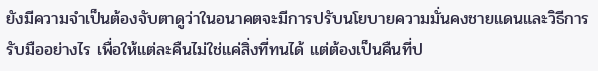ยังมีความจำเป็นต้องจับตาดูว่าในอนาคตจะมีการปรับนโยบายความมั่นคงชายแดนและวิธีการรับมืออย่างไร เพื่อให้แต่ละคืนไม่ใช่แค่สิ่งที่ทนได้ แต่ต้องเป็นคืนที่ป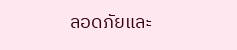ลอดภัยและ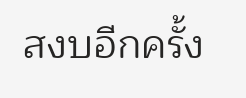สงบอีกครั้ง